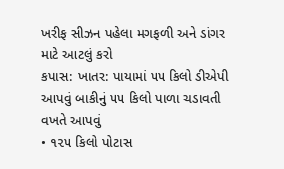ખરીફ સીઝન પહેલા મગફળી અને ડાંગર માટે આટલું કરો
કપાસ: ખાતર: પાયામાં ૫૫ કિલો ડીએપી આપવું બાકીનું ૫૫ કિલો પાળા ચડાવતી વખતે આપવું
• ૧૨૫ કિલો પોટાસ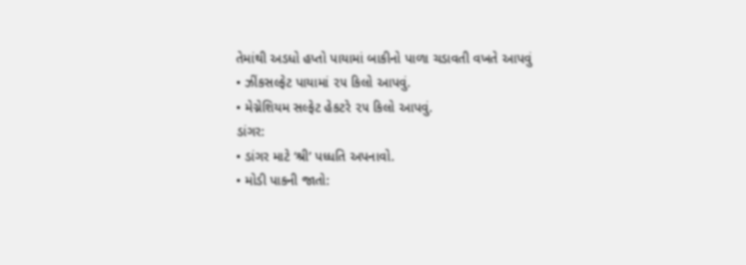તેમાંથી અડધો હપ્તો પાયામાં બાકીનો પાળા ચડાવતી વખતે આપવું
• ઝીંકસલ્ફેટ પાયામાં ૨૫ કિલો આપવું.
• મેગ્નેશિયમ સલ્ફેટ હેકટરે ૨૫ કિલો આપવું.
ડાંગર:
• ડાંગર માટે ‘શ્રી’ પધ્ધતિ અપનાવો.
• મોડી પાકની જાતો: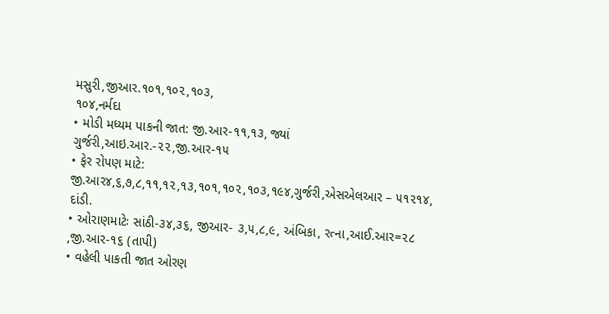મસુરી,જીઆર.૧૦૧,૧૦૨,૧૦૩,
૧૦૪,નર્મદા
• મોડી મધ્યમ પાકની જાત: જી.આર-૧૧,૧૩, જ્યાં ગુર્જરી,આઇ.આર.-૨૨,જી.આર-૧૫
• ફેર રોપણ માટે: જી.આર૪,૬,૭,૮,૧૧,૧૨,૧૩,૧૦૧,૧૦૨,૧૦૩,૧૯૪,ગુર્જરી,એસએલઆર – ૫૧૨૧૪, દાંડી.
• ઓરાણમાટેઃ સાંઠી-૩૪,૩૬, જીઆર- ૩,૫,૮,૯, અંબિકા, રત્ના,આઈ.આર=૨૮ ,જી.આર-૧૬ (તાપી)
• વહેલી પાકતી જાત ઓરણ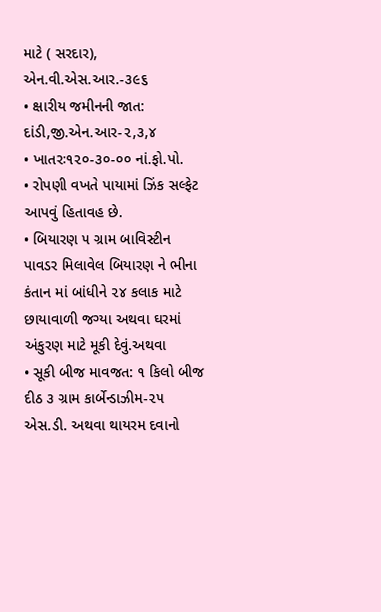માટે ( સરદાર), એન.વી.એસ.આર.-૩૯૬
• ક્ષારીય જમીનની જાત: દાંડી,જી.એન.આર-૨,૩,૪
• ખાતરઃ૧૨૦-૩૦-૦૦ નાં.ફો.પો.
• રોપણી વખતે પાયામાં ઝિંક સલ્ફેટ આપવું હિતાવહ છે.
• બિયારણ ૫ ગ્રામ બાવિસ્ટીન પાવડર મિલાવેલ બિયારણ ને ભીના કંતાન માં બાંધીને ૨૪ કલાક માટે છાયાવાળી જગ્યા અથવા ઘરમાં અંકુરણ માટે મૂકી દેવું.અથવા
• સૂકી બીજ માવજત: ૧ કિલો બીજ દીઠ ૩ ગ્રામ કાર્બેન્ડાઝીમ-૨૫ એસ.ડી. અથવા થાયરમ દવાનો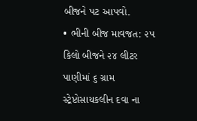બીજને પટ આપવો.
• ભીની બીજ માવજત: ૨૫ કિલો બીજને ૨૪ લીટર પાણીમાં ૬ ગ્રામ સ્ટ્રેપ્ટોસાયકલીન દવા ના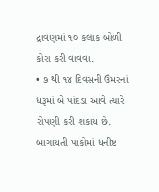દ્રાવણમાં ૧૦ કલાક બોળી કોરા કરી વાવવા.
• ૭ થી ૧૪ દિવસની ઉંમરનાં ધરૂમાં બે પાંદડા આવે ત્યારે રોપણી કરી શકાય છે.
બાગાયતી પાકોમાં ધનીષ્ટ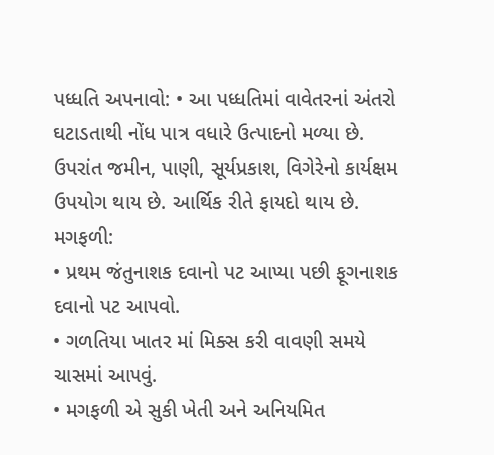પધ્ધતિ અપનાવો: • આ પધ્ધતિમાં વાવેતરનાં અંતરો ઘટાડતાથી નોંધ પાત્ર વધારે ઉત્પાદનો મળ્યા છે. ઉપરાંત જમીન, પાણી, સૂર્યપ્રકાશ, વિગેરેનો કાર્યક્ષમ ઉપયોગ થાય છે. આર્થિક રીતે ફાયદો થાય છે.
મગફળી:
• પ્રથમ જંતુનાશક દવાનો પટ આપ્યા પછી ફૂગનાશક દવાનો પટ આપવો.
• ગળતિયા ખાતર માં મિક્સ કરી વાવણી સમયે ચાસમાં આપવું.
• મગફળી એ સુકી ખેતી અને અનિયમિત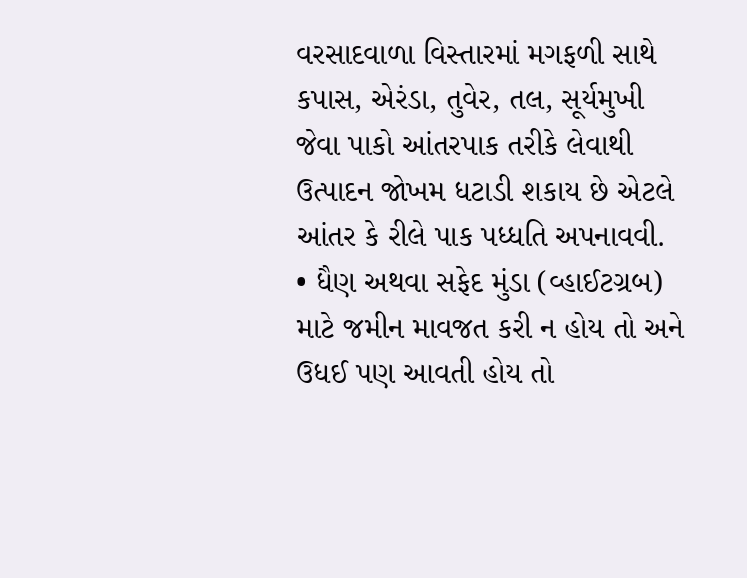વરસાદવાળા વિસ્તારમાં મગફળી સાથે કપાસ, એરંડા, તુવેર, તલ, સૂર્યમુખી જેવા પાકો આંતરપાક તરીકે લેવાથી ઉત્પાદન જોખમ ધટાડી શકાય છે એટલે આંતર કે રીલે પાક પધ્ધતિ અપનાવવી.
• ધૈણ અથવા સફેદ મુંડા (વ્હાઈટગ્રબ) માટે જમીન માવજત કરી ન હોય તો અને ઉધઈ પણ આવતી હોય તો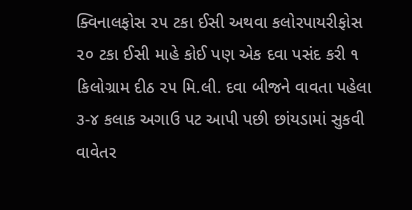ક્વિનાલફોસ ૨૫ ટકા ઈસી અથવા કલોરપાયરીફોસ ૨૦ ટકા ઈસી માહે કોઈ પણ એક દવા પસંદ કરી ૧ કિલોગ્રામ દીઠ ૨૫ મિ.લી. દવા બીજને વાવતા પહેલા ૩-૪ કલાક અગાઉ પટ આપી પછી છાંયડામાં સુકવી વાવેતર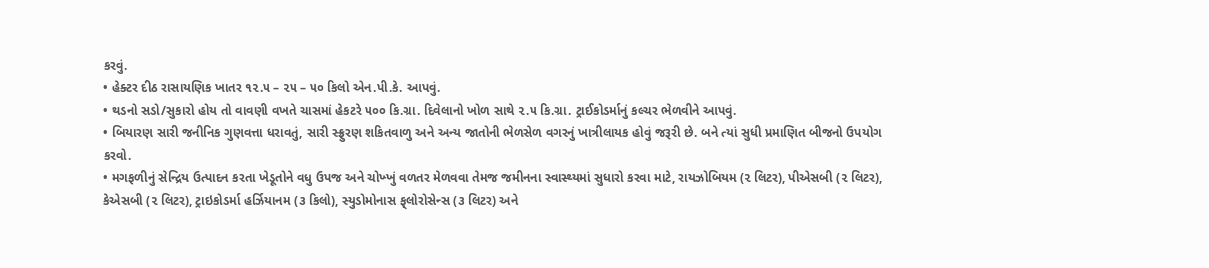કરવું.
• હેક્ટર દીઠ રાસાયણિક ખાતર ૧૨.૫ – ૨૫ – ૫૦ કિલો એન.પી.કે. આપવું.
• થડનો સડો/સુકારો હોય તો વાવણી વખતે ચાસમાં હેકટરે ૫૦૦ કિ.ગ્રા. દિવેલાનો ખોળ સાથે ૨.૫ કિ.ગ્રા. ટ્રાઈકોડર્માનું કલ્ચર ભેળવીને આપવું.
• બિયારણ સારી જનીનિક ગુણવત્તા ધરાવતું, સારી સ્ફ્રુરણ શકિતવાળુ અને અન્ય જાતોની ભેળસેળ વગરનું ખાત્રીલાયક હોવું જરૂરી છે. બને ત્યાં સુધી પ્રમાણિત બીજનો ઉપયોગ કરવો.
• મગફળીનું સેન્દ્રિય ઉત્પાદન કરતા ખેડૂતોને વધુ ઉપજ અને ચોખ્ખું વળતર મેળવવા તેમજ જમીનના સ્વાસ્થ્યમાં સુધારો કરવા માટે, રાયઝોબિયમ (૨ લિટર), પીએસબી (૨ લિટર), કેએસબી (૨ લિટર), ટ્રાઇકોડર્મા હર્ઝિયાનમ (૩ કિલો), સ્યુડોમોનાસ ફ્‌લોરોસેન્સ (૩ લિટર) અને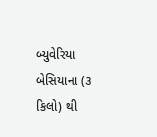બ્યુવેરિયા બેસિયાના (૩ કિલો) થી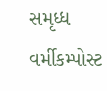સમૃધ્ધ વર્મીકમ્પોસ્ટ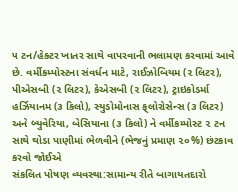૫ ટન/હેક્ટર ખાતર સાથે વાપરવાની ભલામણ કરવામાં આવે છે. વર્મીકમ્પોસ્ટના સંવર્ધન માટે, રાઈઝોબિયમ (૨ લિટર), પીએસબી (૨ લિટર), કેએસબી (૨ લિટર), ટ્રાઇકોડર્મા હર્ઝિયાનમ (૩ કિલો), સ્યુડોમોનાસ ફ્‌લોરોસેન્સ (૩ લિટર) અને બ્યુવેરિયા, બેસિયાના (૩ કિલો) ને વર્મીકમ્પોસ્ટ ૨ ટન સાથે થોડા પાણીમાં ભેળવીને (ભેજનું પ્રમાણ ૨૦%) છંટકાવ કરવો જોઈએ
સંકલિત પોષણ વ્યવસ્થા:સામાન્ય રીતે બાગાયતદારો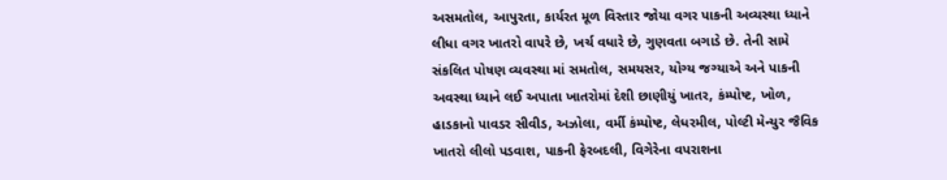અસમતોલ, આપુરતા, કાર્યરત મૂળ વિસ્તાર જોયા વગર પાકની અવ્યસ્થા ધ્યાને લીધા વગર ખાતરો વાપરે છે, ખર્ચ વધારે છે, ગુણવતા બગાડે છે. તેની સામે સંકલિત પોષણ વ્યવસ્થા માં સમતોલ, સમયસર, યોગ્ય જગ્યાએ અને પાકની અવસ્થા ધ્યાને લઈ અપાતા ખાતરોમાં દેશી છાણીયું ખાતર, કંમ્પોષ્ટ, ખોળ, હાડકાનો પાવડર સીવીડ, અઝોલા, વર્મી કંમ્પોષ્ટ, લેધરમીલ, પોલ્ટી મેન્યુર જૈવિક ખાતરો લીલો પડવાશ, પાકની ફેરબદલી, વિગેરેના વપરાશના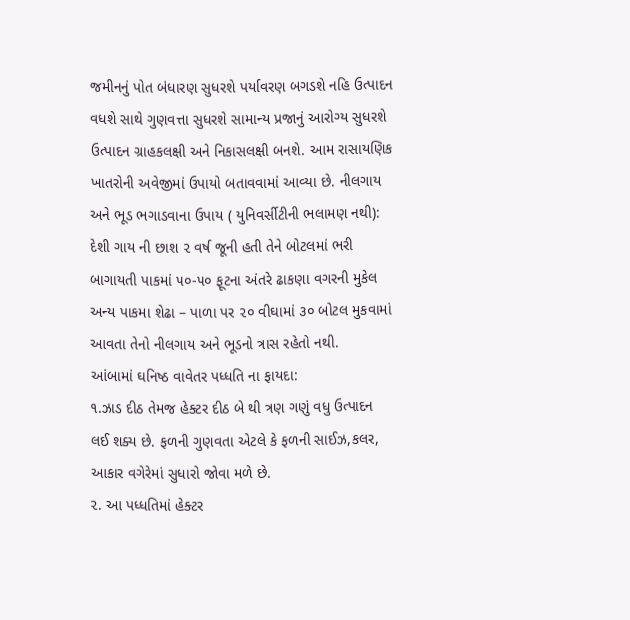જમીનનું પોત બંધારણ સુધરશે પર્યાવરણ બગડશે નહિ ઉત્પાદન વધશે સાથે ગુણવત્તા સુધરશે સામાન્ય પ્રજાનું આરોગ્ય સુધરશે ઉત્પાદન ગ્રાહકલક્ષી અને નિકાસલક્ષી બનશે. આમ રાસાયણિક ખાતરોની અવેજીમાં ઉપાયો બતાવવામાં આવ્યા છે. નીલગાય અને ભૂડ ભગાડવાના ઉપાય ( યુનિવર્સીટીની ભલામણ નથી): દેશી ગાય ની છાશ ૨ વર્ષ જૂની હતી તેને બોટલમાં ભરી બાગાયતી પાકમાં ૫૦-૫૦ ફૂટના અંતરે ઢાકણા વગરની મુકેલ અન્ય પાકમા શેઢા – પાળા પર ૨૦ વીઘામાં ૩૦ બોટલ મુકવામાં આવતા તેનો નીલગાય અને ભૂડનો ત્રાસ રહેતો નથી.
આંબામાં ઘનિષ્ઠ વાવેતર પધ્ધતિ ના ફાયદા:
૧.ઝાડ દીઠ તેમજ હેક્ટર દીઠ બે થી ત્રણ ગણું વધુ ઉત્પાદન લઈ શક્ય છે. ફળની ગુણવતા એટલે કે ફળની સાઈઝ,કલર,
આકાર વગેરેમાં સુધારો જોવા મળે છે.
૨. આ પધ્ધતિમાં હેક્ટર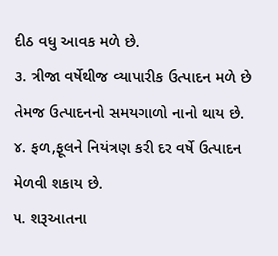દીઠ વધુ આવક મળે છે.
૩. ત્રીજા વર્ષેથીજ વ્યાપારીક ઉત્પાદન મળે છે તેમજ ઉત્પાદનનો સમયગાળો નાનો થાય છે.
૪. ફળ,ફૂલને નિયંત્રણ કરી દર વર્ષે ઉત્પાદન મેળવી શકાય છે.
૫. શરૂઆતના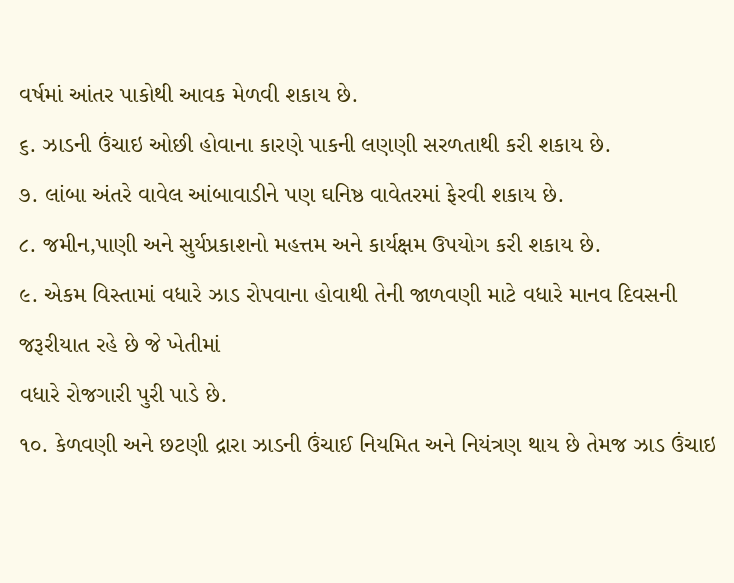વર્ષમાં આંતર પાકોથી આવક મેળવી શકાય છે.
૬. ઝાડની ઉંચાઇ ઓછી હોવાના કારણે પાકની લણણી સરળતાથી કરી શકાય છે.
૭. લાંબા અંતરે વાવેલ આંબાવાડીને પણ ઘનિષ્ઠ વાવેતરમાં ફેરવી શકાય છે.
૮. જમીન,પાણી અને સુર્યપ્રકાશનો મહત્તમ અને કાર્યક્ષમ ઉપયોગ કરી શકાય છે.
૯. એકમ વિસ્તામાં વધારે ઝાડ રોપવાના હોવાથી તેની જાળવણી માટે વધારે માનવ દિવસની જરૂરીયાત રહે છે જે ખેતીમાં
વધારે રોજગારી પુરી પાડે છે.
૧૦. કેળવણી અને છટણી દ્રારા ઝાડની ઉંચાઈ નિયમિત અને નિયંત્રણ થાય છે તેમજ ઝાડ ઉંચાઇ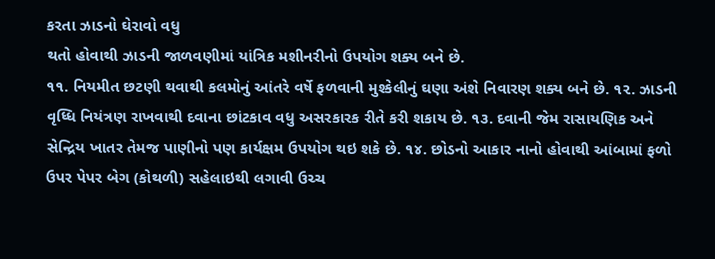કરતા ઝાડનો ઘેરાવો વધુ
થતો હોવાથી ઝાડની જાળવણીમાં યાંત્રિક મશીનરીનો ઉપયોગ શક્ય બને છે.
૧૧. નિયમીત છટણી થવાથી કલમોનું આંતરે વર્ષે ફળવાની મુશ્કેલીનું ઘણા અંશે નિવારણ શક્ય બને છે. ૧૨. ઝાડની
વૃધ્ધિ નિયંત્રણ રાખવાથી દવાના છાંટકાવ વધુ અસરકારક રીતે કરી શકાય છે. ૧૩. દવાની જેમ રાસાયણિક અને સેન્દ્રિય ખાતર તેમજ પાણીનો પણ કાર્યક્ષમ ઉપયોગ થઇ શકે છે. ૧૪. છોડનો આકાર નાનો હોવાથી આંબામાં ફળો ઉપર પેપર બેગ (કોથળી) સહેલાઇથી લગાવી ઉચ્ચ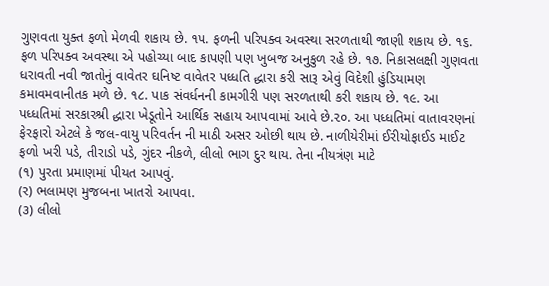ગુણવતા યુક્ત ફળો મેળવી શકાય છે. ૧૫. ફળની પરિપક્વ અવસ્થા સરળતાથી જાણી શકાય છે. ૧૬. ફળ પરિપક્વ અવસ્થા એ પહોચ્યા બાદ કાપણી પણ ખુબજ અનુકુળ રહે છે. ૧૭. નિકાસલક્ષી ગુણવતા ધરાવતી નવી જાતોનું વાવેતર ઘનિષ્ટ વાવેતર પધ્ધતિ દ્ધારા કરી સારૂ એવું વિદેશી હુંડિયામણ કમાવમવાનીતક મળે છે. ૧૮. પાક સંવર્ધનની કામગીરી પણ સરળતાથી કરી શકાય છે. ૧૯. આ પધ્ધતિમાં સરકારશ્રી દ્ધારા ખેડૂતોને આર્થિક સહાય આપવામાં આવે છે.૨૦. આ પધ્ધતિમાં વાતાવરણનાં ફેરફારો એટલે કે જલ-વાયુ પરિવર્તન ની માઠી અસર ઓછી થાય છે. નાળીયેરીમાં ઈરીયોફાઈડ માઈટ ફળો ખરી પડે, તીરાડો પડે, ગુંદર નીકળે, લીલો ભાગ દુર થાય. તેના નીયત્રંણ માટે
(૧) પુરતા પ્રમાણમાં પીયત આપવું.
(ર) ભલામણ મુજબના ખાતરો આપવા.
(૩) લીલો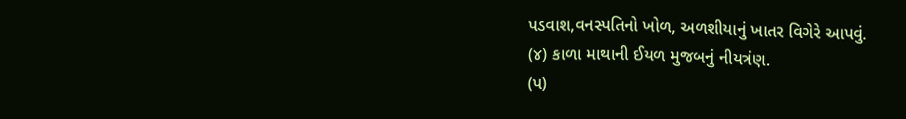પડવાશ,વનસ્પતિનો ખોળ, અળશીયાનું ખાતર વિગેરે આપવું.
(૪) કાળા માથાની ઈયળ મુજબનું નીયત્રંણ.
(પ)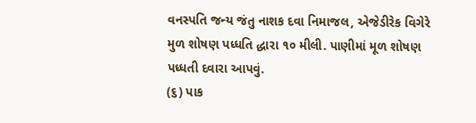વનસ્પતિ જન્ય જંતુ નાશક દવા નિમાજલ, એજેડીરેક વિગેરે મુળ શોષણ પધ્ધતિ દ્ધારા ૧૦ મીલી. પાણીમાં મૂળ શોષણ પધ્ધતી દવારા આપવું.
(૬) પાક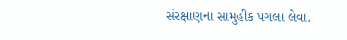સંરક્ષાણના સામુહીક પગલા લેવા.